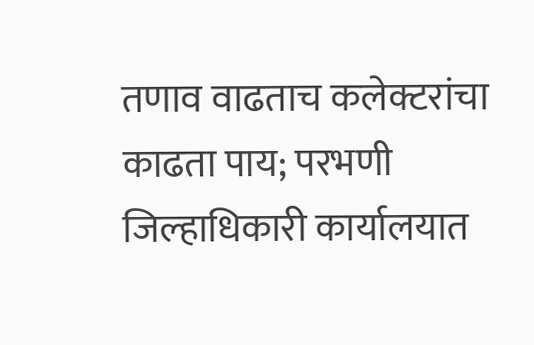तणाव वाढताच कलेक्टरांचा काढता पाय; परभणी जिल्हाधिकारी कार्यालयात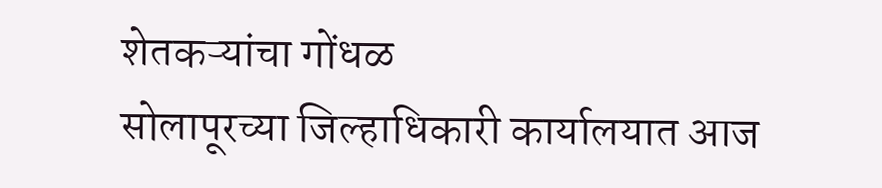शेतकऱ्यांचा गोंधळ
सोलापूरच्या जिल्हाधिकारी कार्यालयात आज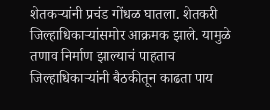शेतकऱ्यांनी प्रचंड गोंधळ घातला. शेतकरी जिल्हाधिकाऱ्यांसमोर आक्रमक झाले. यामुळे तणाव निर्माण झाल्याचं पाहताच जिल्हाधिकाऱ्यांनी बैठकीतून काढता पाय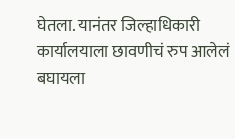घेतला. यानंतर जिल्हाधिकारी कार्यालयाला छावणीचं रुप आलेलं बघायला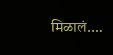मिळालं.…